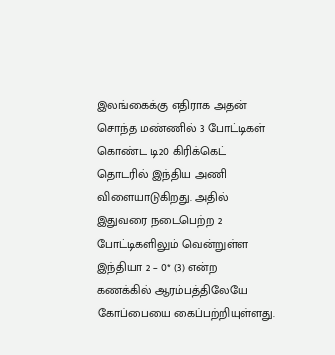இலங்கைக்கு எதிராக அதன் சொந்த மண்ணில் 3 போட்டிகள் கொண்ட டி20 கிரிக்கெட் தொடரில் இந்திய அணி விளையாடுகிறது. அதில் இதுவரை நடைபெற்ற 2 போட்டிகளிலும் வென்றுள்ள இந்தியா 2 – 0* (3) என்ற கணக்கில் ஆரம்பத்திலேயே கோப்பையை கைப்பற்றியுள்ளது.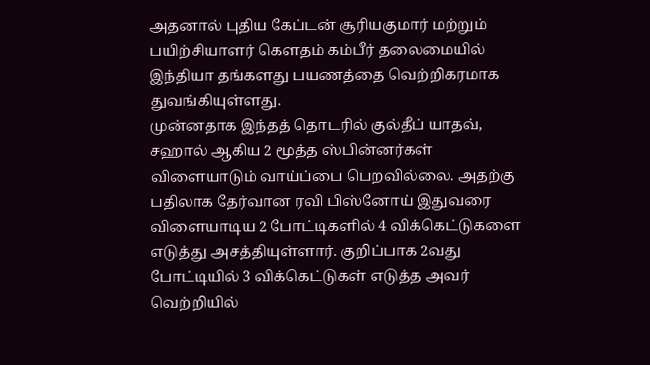அதனால் புதிய கேப்டன் சூரியகுமார் மற்றும் பயிற்சியாளர் கௌதம் கம்பீர் தலைமையில் இந்தியா தங்களது பயணத்தை வெற்றிகரமாக துவங்கியுள்ளது.
முன்னதாக இந்தத் தொடரில் குல்தீப் யாதவ், சஹால் ஆகிய 2 மூத்த ஸ்பின்னர்கள் விளையாடும் வாய்ப்பை பெறவில்லை. அதற்கு பதிலாக தேர்வான ரவி பிஸ்னோய் இதுவரை விளையாடிய 2 போட்டிகளில் 4 விக்கெட்டுகளை எடுத்து அசத்தியுள்ளார். குறிப்பாக 2வது போட்டியில் 3 விக்கெட்டுகள் எடுத்த அவர் வெற்றியில்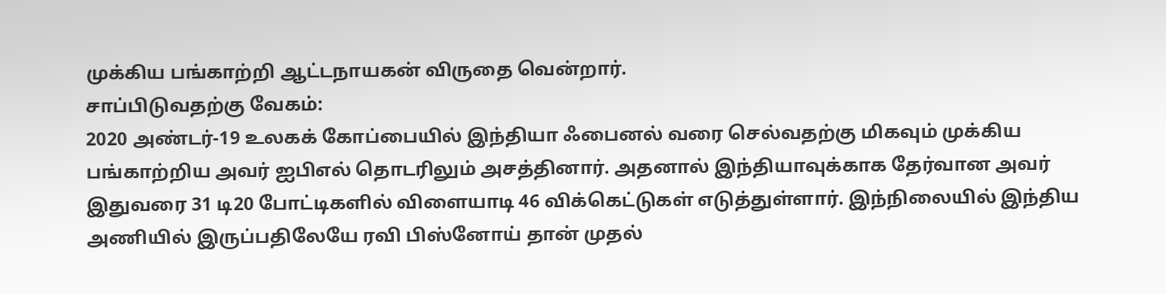முக்கிய பங்காற்றி ஆட்டநாயகன் விருதை வென்றார்.
சாப்பிடுவதற்கு வேகம்:
2020 அண்டர்-19 உலகக் கோப்பையில் இந்தியா ஃபைனல் வரை செல்வதற்கு மிகவும் முக்கிய பங்காற்றிய அவர் ஐபிஎல் தொடரிலும் அசத்தினார். அதனால் இந்தியாவுக்காக தேர்வான அவர் இதுவரை 31 டி20 போட்டிகளில் விளையாடி 46 விக்கெட்டுகள் எடுத்துள்ளார். இந்நிலையில் இந்திய அணியில் இருப்பதிலேயே ரவி பிஸ்னோய் தான் முதல்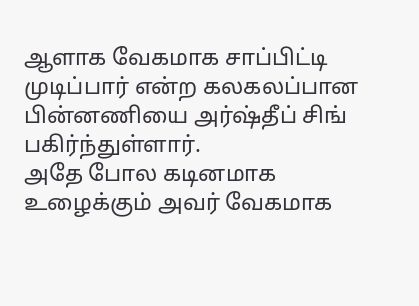ஆளாக வேகமாக சாப்பிட்டி முடிப்பார் என்ற கலகலப்பான பின்னணியை அர்ஷ்தீப் சிங் பகிர்ந்துள்ளார்.
அதே போல கடினமாக உழைக்கும் அவர் வேகமாக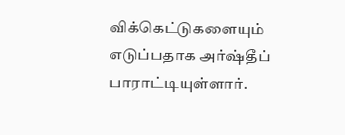விக்கெட்டுகளையும் எடுப்பதாக அர்ஷ்தீப் பாராட்டியுள்ளார்.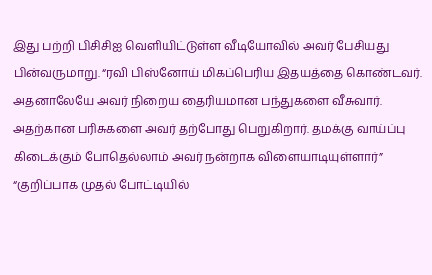இது பற்றி பிசிசிஐ வெளியிட்டுள்ள வீடியோவில் அவர் பேசியது பின்வருமாறு. “ரவி பிஸ்னோய் மிகப்பெரிய இதயத்தை கொண்டவர். அதனாலேயே அவர் நிறைய தைரியமான பந்துகளை வீசுவார். அதற்கான பரிசுகளை அவர் தற்போது பெறுகிறார். தமக்கு வாய்ப்பு கிடைக்கும் போதெல்லாம் அவர் நன்றாக விளையாடியுள்ளார்”
“குறிப்பாக முதல் போட்டியில்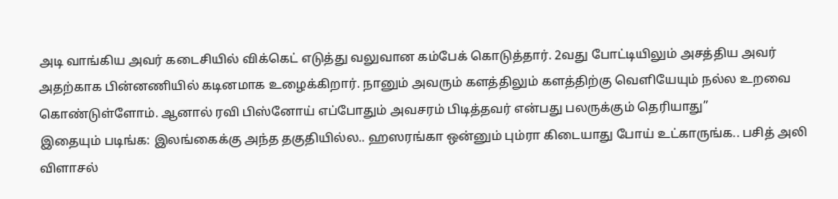அடி வாங்கிய அவர் கடைசியில் விக்கெட் எடுத்து வலுவான கம்பேக் கொடுத்தார். 2வது போட்டியிலும் அசத்திய அவர் அதற்காக பின்னணியில் கடினமாக உழைக்கிறார். நானும் அவரும் களத்திலும் களத்திற்கு வெளியேயும் நல்ல உறவை கொண்டுள்ளோம். ஆனால் ரவி பிஸ்னோய் எப்போதும் அவசரம் பிடித்தவர் என்பது பலருக்கும் தெரியாது”
இதையும் படிங்க: இலங்கைக்கு அந்த தகுதியில்ல.. ஹஸரங்கா ஒன்னும் பும்ரா கிடையாது போய் உட்காருங்க.. பசித் அலி விளாசல்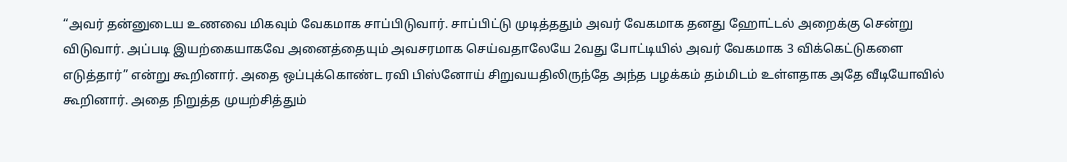“அவர் தன்னுடைய உணவை மிகவும் வேகமாக சாப்பிடுவார். சாப்பிட்டு முடித்ததும் அவர் வேகமாக தனது ஹோட்டல் அறைக்கு சென்று விடுவார். அப்படி இயற்கையாகவே அனைத்தையும் அவசரமாக செய்வதாலேயே 2வது போட்டியில் அவர் வேகமாக 3 விக்கெட்டுகளை எடுத்தார்” என்று கூறினார். அதை ஒப்புக்கொண்ட ரவி பிஸ்னோய் சிறுவயதிலிருந்தே அந்த பழக்கம் தம்மிடம் உள்ளதாக அதே வீடியோவில் கூறினார். அதை நிறுத்த முயற்சித்தும்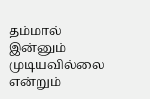தம்மால் இன்னும் முடியவில்லை என்றும்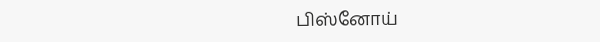பிஸ்னோய்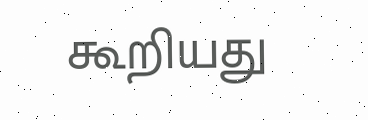கூறியது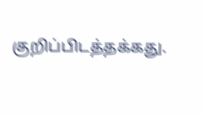குறிப்பிடத்தக்கது.